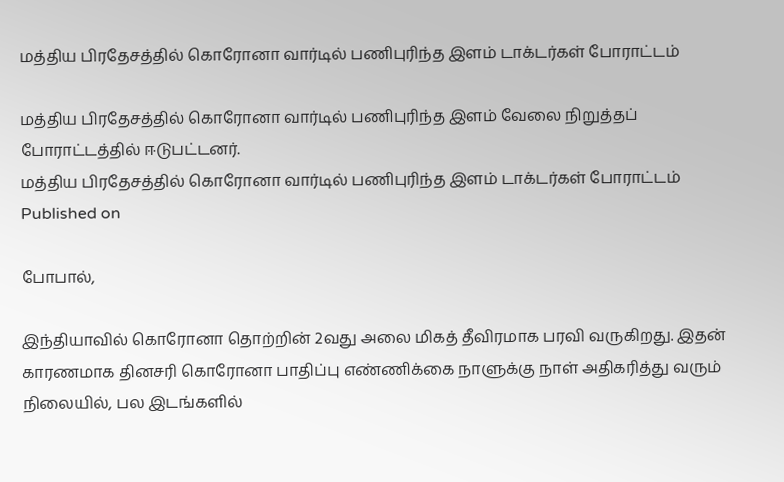மத்திய பிரதேசத்தில் கொரோனா வார்டில் பணிபுரிந்த இளம் டாக்டர்கள் போராட்டம்

மத்திய பிரதேசத்தில் கொரோனா வார்டில் பணிபுரிந்த இளம் வேலை நிறுத்தப் போராட்டத்தில் ஈடுபட்டனர்.
மத்திய பிரதேசத்தில் கொரோனா வார்டில் பணிபுரிந்த இளம் டாக்டர்கள் போராட்டம்
Published on

போபால்,

இந்தியாவில் கொரோனா தொற்றின் 2வது அலை மிகத் தீவிரமாக பரவி வருகிறது. இதன் காரணமாக தினசரி கொரோனா பாதிப்பு எண்ணிக்கை நாளுக்கு நாள் அதிகரித்து வரும் நிலையில், பல இடங்களில்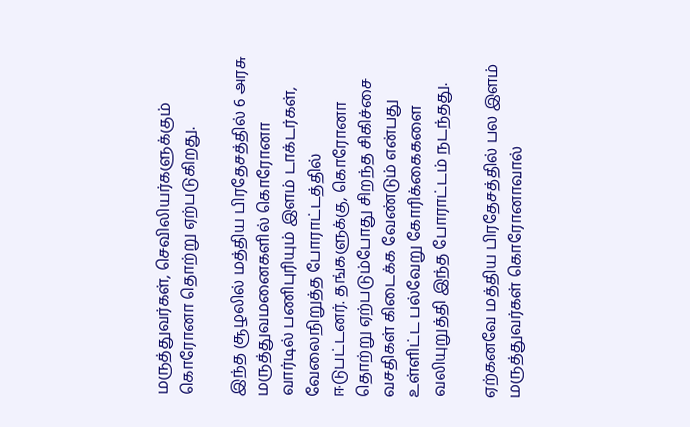மருத்துவர்கள், செவிலியர்களுக்கும் கொரோனா தொற்று ஏற்படுகிறது.

இந்த சூழலில் மத்திய பிரதேசத்தில் 6 அரசு மருத்துவமனைகளில் கொரோனா வார்டில் பணிபுரியும் இளம் டாக்டர்கள், வேலைநிறுத்த போராட்டத்தில் ஈடுபட்டனர். தங்களுக்கு, கொரோனா தொற்று ஏற்படும்போது சிறந்த சிகிச்சை வசதிகள் கிடைக்க வேண்டும் என்பது உள்ளிட்ட பல்வேறு கோரிக்கைகளை வலியுறுத்தி இந்த போராட்டம் நடந்தது.

ஏற்கனவே மத்திய பிரதேசத்தில் பல இளம் மருத்துவர்கள் கொரோனாவால்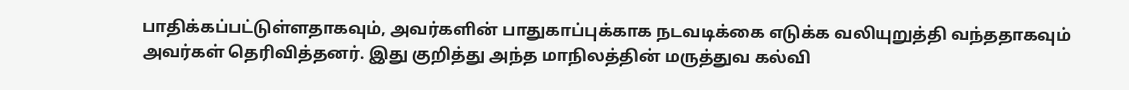பாதிக்கப்பட்டுள்ளதாகவும், அவர்களின் பாதுகாப்புக்காக நடவடிக்கை எடுக்க வலியுறுத்தி வந்ததாகவும் அவர்கள் தெரிவித்தனர். இது குறித்து அந்த மாநிலத்தின் மருத்துவ கல்வி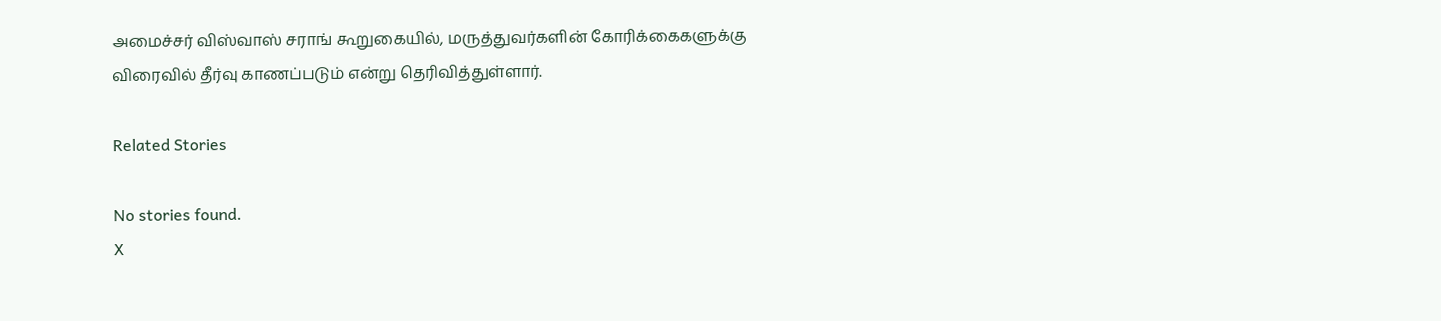அமைச்சர் விஸ்வாஸ் சராங் கூறுகையில், மருத்துவர்களின் கோரிக்கைகளுக்கு விரைவில் தீர்வு காணப்படும் என்று தெரிவித்துள்ளார்.

Related Stories

No stories found.
X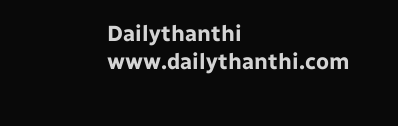Dailythanthi
www.dailythanthi.com